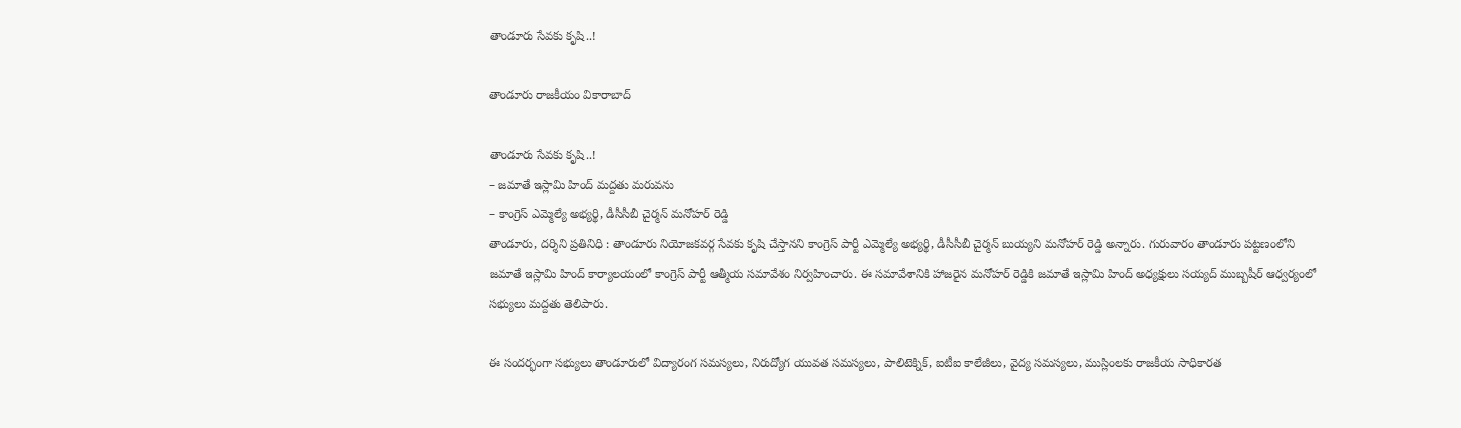తాండూరు సేవకు కృషి..!

తాండూరు రాజకీయం వికారాబాద్

తాండూరు సేవకు కృషి..!
– జమాతే ఇస్లామి హింద్ మద్దతు మరువను
– కాంగ్రెస్ ఎమ్మెల్యే అభ్యర్థి, డీసీసీబీ చైర్మన్ మనోహర్ రెడ్డి
తాండూరు, దర్శిని ప్రతినిధి : తాండూరు నియోజకవర్గ సేవకు కృషి చేస్తానని కాంగ్రెస్ పార్టీ ఎమ్మెల్యే అభ్యర్థి, డీసీసీబీ చైర్మన్ బుయ్యని మనోహర్ రెడ్డి అన్నారు. గురువారం తాండూరు పట్టణంలోని జమాతే ఇస్లామి హింద్ కార్యాలయంలో కాంగ్రెస్ పార్టీ ఆత్మీయ సమావేశం నిర్వహించారు. ఈ సమావేశానికి హాజరైన మనోహర్ రెడ్డికి జమాతే ఇస్లామి హింద్ అధ్యక్షులు సయ్యద్ ముబ్బషీర్ ఆధ్వర్యంలో సభ్యులు మద్దతు తెలిపారు.

ఈ సందర్భంగా సభ్యులు తాండూరులో విద్యారంగ సమస్యలు, నిరుద్యోగ యువత సమస్యలు, పాలిటెక్నిక్, ఐటీఐ కాలేజీలు, వైద్య సమస్యలు, ముస్లింలకు రాజకీయ సాధికారత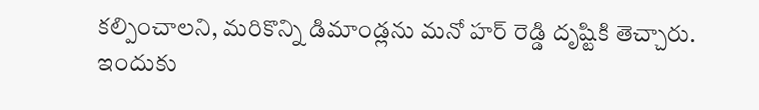కల్పించాలని, మరికొన్ని డిమాండ్లను మనో హర్ రెడ్డి దృష్టికి తెచ్చారు. ఇందుకు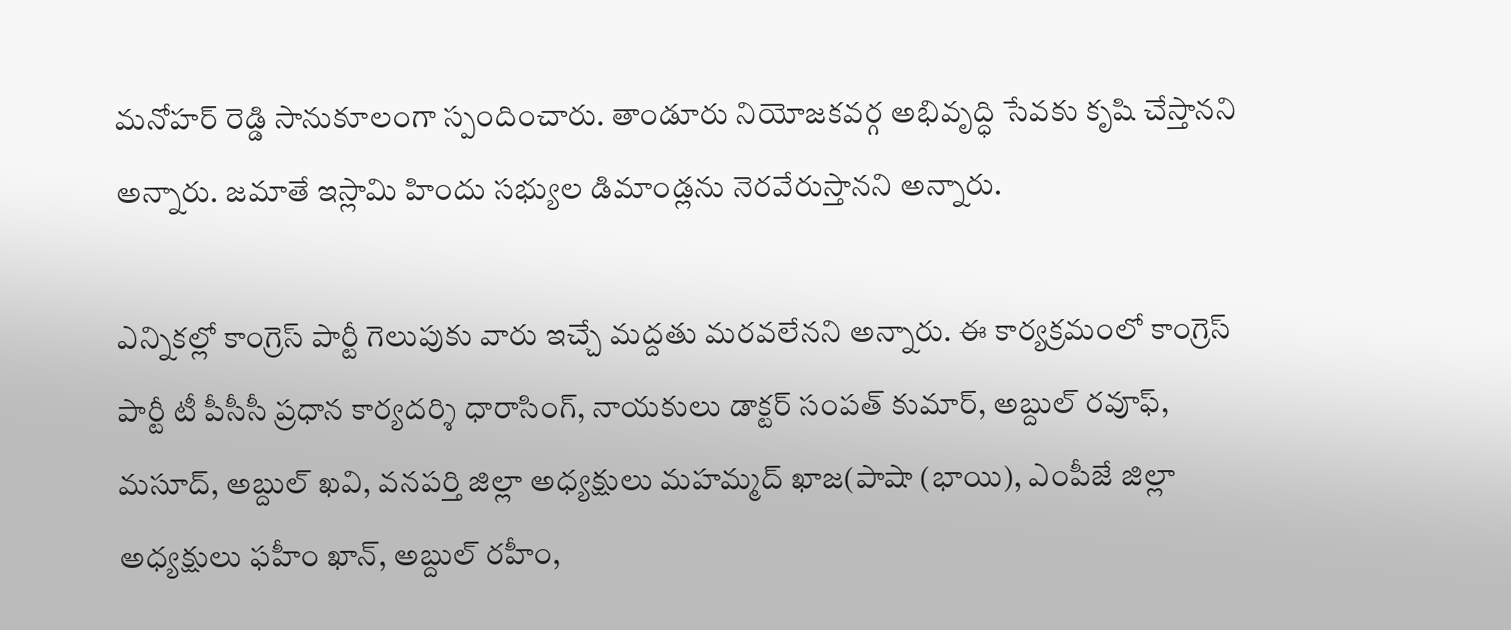మనోహర్ రెడ్డి సానుకూలంగా స్పందించారు. తాండూరు నియోజకవర్గ అభివృద్ధి సేవకు కృషి చేస్తానని అన్నారు. జమాతే ఇస్లామి హిందు సభ్యుల డిమాండ్లను నెరవేరుస్తానని అన్నారు.

ఎన్నికల్లో కాంగ్రెస్ పార్టీ గెలుపుకు వారు ఇచ్చే మద్దతు మరవలేనని అన్నారు. ఈ కార్యక్రమంలో కాంగ్రెస్ పార్టీ టీ పీసీసీ ప్రధాన కార్యదర్శి ధారాసింగ్, నాయకులు డాక్టర్ సంపత్ కుమార్, అబ్దుల్ రవూఫ్, మసూద్, అబ్దుల్ ఖవి, వనపర్తి జిల్లా అధ్యక్షులు మహమ్మద్ ఖాజ(పాషా (భాయి), ఎంపీజే జిల్లా అధ్యక్షులు ఫహీం ఖాన్, అబ్దుల్ రహీం,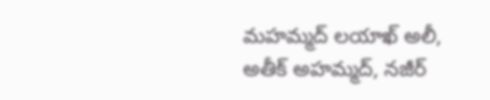మహమ్మద్ లయాఖ్ అలీ, అతీక్ అహమ్మద్, నజీర్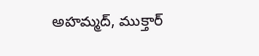అహమ్మద్, ముక్తార్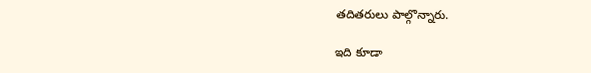తదితరులు పాల్గొన్నారు.

ఇది కూడా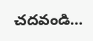చదవండి…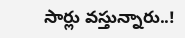సార్లు వస్తున్నారు..!